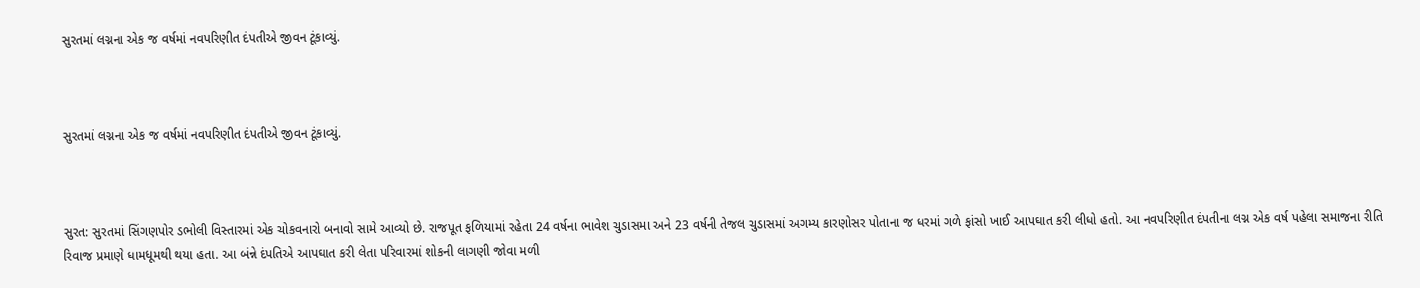સુરતમાં લગ્નના એક જ વર્ષમાં નવપરિણીત દંપતીએ જીવન ટૂંકાવ્યું.



સુરતમાં લગ્નના એક જ વર્ષમાં નવપરિણીત દંપતીએ જીવન ટૂંકાવ્યું.



સુરત: સુરતમાં સિંગણપોર ડભોલી વિસ્તારમાં એક ચોકવનારો બનાવો સામે આવ્યો છે. રાજપૂત ફળિયામાં રહેતા 24 વર્ષના ભાવેશ ચુડાસમા અને 23 વર્ષની તેજલ ચુડાસમાં અગમ્ય કારણોસર પોતાના જ ધરમાં ગળે ફાંસો ખાઈ આપઘાત કરી લીધો હતો. આ નવપરિણીત દંપતીના લગ્ન એક વર્ષ પહેલા સમાજના રીતિ રિવાજ પ્રમાણે ધામધૂમથી થયા હતા. આ બંન્ને દંપતિએ આપઘાત કરી લેતા પરિવારમાં શોકની લાગણી જોવા મળી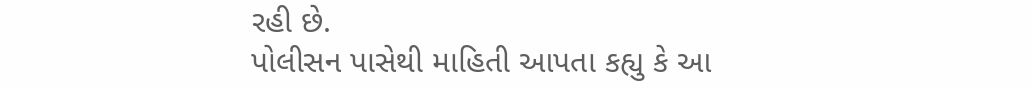રહી છે.
પોલીસન પાસેથી માહિતી આપતા કહ્યુ કે આ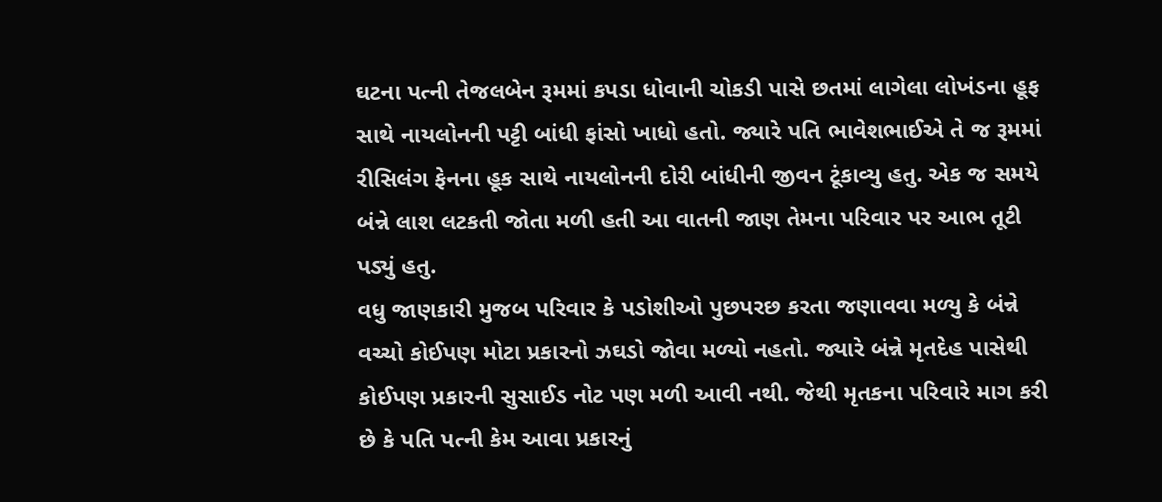ઘટના પત્ની તેજલબેન રૂમમાં કપડા ધોવાની ચોકડી પાસે છતમાં લાગેલા લોખંડના હૂફ સાથે નાયલોનની પટ્ટી બાંધી ફાંસો ખાધો હતો. જ્યારે પતિ ભાવેશભાઈએ તે જ રૂમમાં રીસિલંગ ફેનના હૂક સાથે નાયલોનની દોરી બાંધીની જીવન ટૂંકાવ્યુ હતુ. એક જ સમયે બંન્ને લાશ લટકતી જોતા મળી હતી આ વાતની જાણ તેમના પરિવાર પર આભ તૂટી પડ્યું હતુ.
વધુ જાણકારી મુજબ પરિવાર કે પડોશીઓ પુછપરછ કરતા જણાવવા મળ્યુ કે બંન્ને વચ્ચો કોઈપણ મોટા પ્રકારનો ઝઘડો જોવા મળ્યો નહતો. જ્યારે બંન્ને મૃતદેહ પાસેથી કોઈપણ પ્રકારની સુસાઈડ નોટ પણ મળી આવી નથી. જેથી મૃતકના પરિવારે માગ કરી છે કે પતિ પત્ની કેમ આવા પ્રકારનું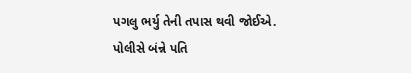પગલુ ભર્યુ તેની તપાસ થવી જોઈએ.
પોલીસે બંન્ને પતિ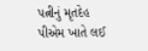પત્નીનું મૃતદેહ પીએમ ખાતે લઈ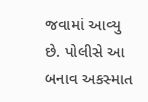જવામાં આવ્યુ છે. પોલીસે આ બનાવ અકસ્માત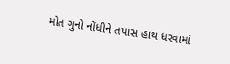મોત ગુનો નોંધીને તપાસ હાથ ધરવામાં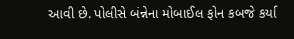આવી છે. પોલીસે બંન્નેના મોબાઈલ ફોન કબજે કર્યા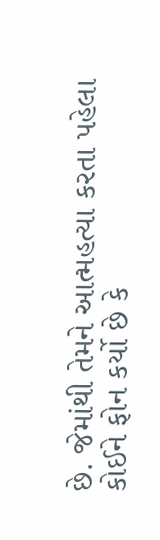છે. જેમાંથી તેમને આત્મહત્યા કરતા પહેલા કોઈને ફોન કર્યો છે કે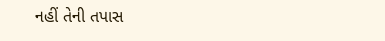નહીં તેની તપાસ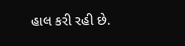હાલ કરી રહી છે.